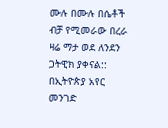ሙሉ በሙሉ በሴቶች ብቻ የሚመራው በረራ ዛሬ ማታ ወደ ለንደን ጋትዊክ ያቀናል::
በኢትዮጵያ አየር መንገድ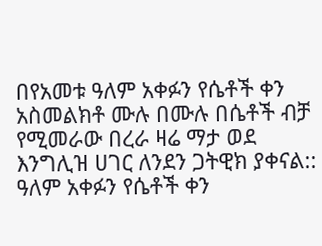በየአመቱ ዓለም አቀፉን የሴቶች ቀን አስመልክቶ ሙሉ በሙሉ በሴቶች ብቻ የሚመራው በረራ ዛሬ ማታ ወደ እንግሊዝ ሀገር ለንደን ጋትዊክ ያቀናል:: ዓለም አቀፉን የሴቶች ቀን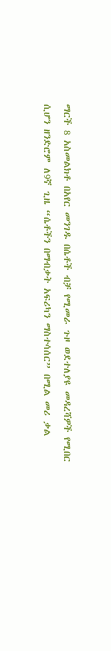ማርች 8 አስመልክቶ በአየር መንገዱ በሴቶች ብቻ የሚመራ ጉዞ ወደተለያዩ መዳረሻዎች የሚበር ሲሆን ዘንድሮም ለ9ኛ ጊዜ “ሴቶችን በማብቃት አፍሪካን ማስተሳሰር” በሚል መሪ ቃል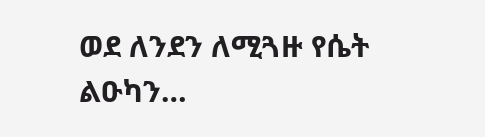ወደ ለንደን ለሚጓዙ የሴት ልዑካን…